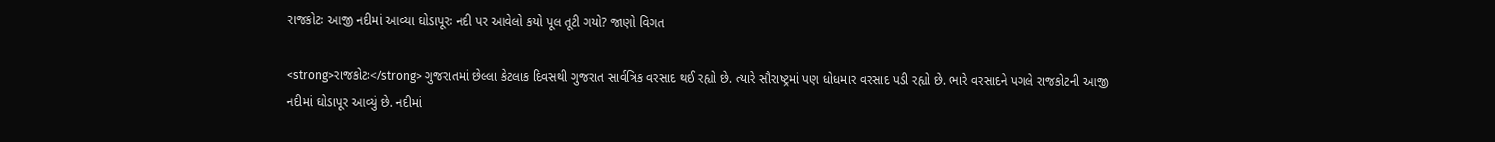રાજકોટઃ આજી નદીમાં આવ્યા ઘોડાપૂરઃ નદી પર આવેલો કયો પૂલ તૂટી ગયો? જાણો વિગત

<strong>રાજકોટઃ</strong> ગુજરાતમાં છેલ્લા કેટલાક દિવસથી ગુજરાત સાર્વત્રિક વરસાદ થઈ રહ્યો છે. ત્યારે સૌરાષ્ટ્રમાં પણ ધોધમાર વરસાદ પડી રહ્યો છે. ભારે વરસાદને પગલે રાજકોટની આજી નદીમાં ઘોડાપૂર આવ્યું છે. નદીમાં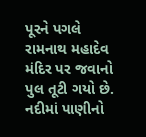પૂરને પગલે રામનાથ મહાદેવ મંદિર પર જવાનો પુલ તૂટી ગયો છે. નદીમાં પાણીનો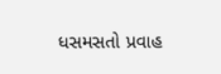ધસમસતો પ્રવાહ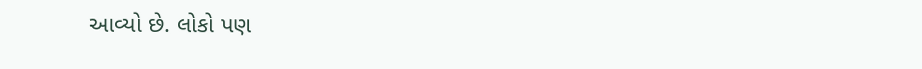આવ્યો છે. લોકો પણ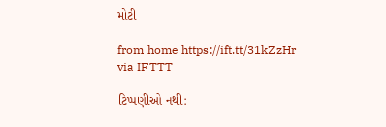મોટી

from home https://ift.tt/31kZzHr
via IFTTT

ટિપ્પણીઓ નથી: